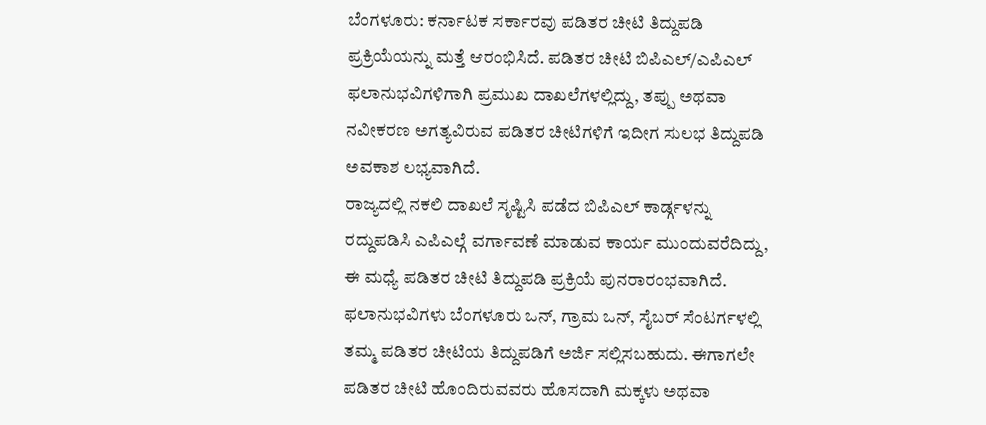ಬೆಂಗಳೂರು: ಕರ್ನಾಟಕ ಸರ್ಕಾರವು ಪಡಿತರ ಚೀಟಿ ತಿದ್ದುಪಡಿ ಪ್ರಕ್ರಿಯೆಯನ್ನು ಮತ್ತೆ ಆರಂಭಿಸಿದೆ. ಪಡಿತರ ಚೀಟಿ ಬಿಪಿಎಲ್/ಎಪಿಎಲ್ ಫಲಾನುಭವಿಗಳಿಗಾಗಿ ಪ್ರಮುಖ ದಾಖಲೆಗಳಲ್ಲಿದ್ದು, ತಪ್ಪು ಅಥವಾ ನವೀಕರಣ ಅಗತ್ಯವಿರುವ ಪಡಿತರ ಚೀಟಿಗಳಿಗೆ ಇದೀಗ ಸುಲಭ ತಿದ್ದುಪಡಿ ಅವಕಾಶ ಲಭ್ಯವಾಗಿದೆ.
ರಾಜ್ಯದಲ್ಲಿ ನಕಲಿ ದಾಖಲೆ ಸೃಷ್ಟಿಸಿ ಪಡೆದ ಬಿಪಿಎಲ್ ಕಾರ್ಡ್ಗಳನ್ನು ರದ್ದುಪಡಿಸಿ ಎಪಿಎಲ್ಗೆ ವರ್ಗಾವಣೆ ಮಾಡುವ ಕಾರ್ಯ ಮುಂದುವರೆದಿದ್ದು, ಈ ಮಧ್ಯೆ ಪಡಿತರ ಚೀಟಿ ತಿದ್ದುಪಡಿ ಪ್ರಕ್ರಿಯೆ ಪುನರಾರಂಭವಾಗಿದೆ. ಫಲಾನುಭವಿಗಳು ಬೆಂಗಳೂರು ಒನ್, ಗ್ರಾಮ ಒನ್, ಸೈಬರ್ ಸೆಂಟರ್ಗಳಲ್ಲಿ ತಮ್ಮ ಪಡಿತರ ಚೀಟಿಯ ತಿದ್ದುಪಡಿಗೆ ಅರ್ಜಿ ಸಲ್ಲಿಸಬಹುದು. ಈಗಾಗಲೇ ಪಡಿತರ ಚೀಟಿ ಹೊಂದಿರುವವರು ಹೊಸದಾಗಿ ಮಕ್ಕಳು ಅಥವಾ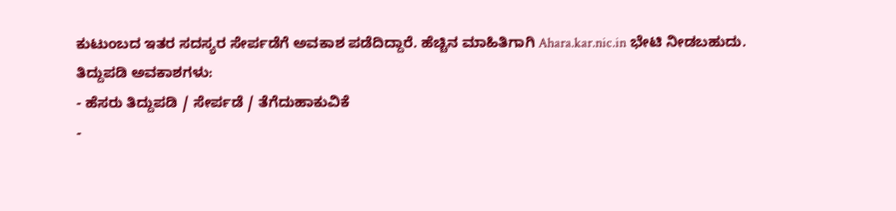ಕುಟುಂಬದ ಇತರ ಸದಸ್ಯರ ಸೇರ್ಪಡೆಗೆ ಅವಕಾಶ ಪಡೆದಿದ್ದಾರೆ. ಹೆಚ್ಚಿನ ಮಾಹಿತಿಗಾಗಿ Ahara.kar.nic.in ಭೇಟಿ ನೀಡಬಹುದು.
ತಿದ್ದುಪಡಿ ಅವಕಾಶಗಳು:
- ಹೆಸರು ತಿದ್ದುಪಡಿ / ಸೇರ್ಪಡೆ / ತೆಗೆದುಹಾಕುವಿಕೆ
-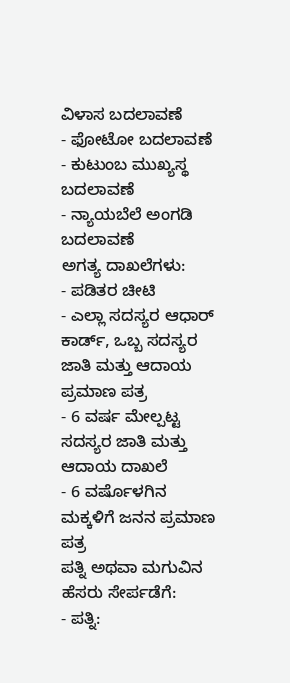ವಿಳಾಸ ಬದಲಾವಣೆ
- ಫೋಟೋ ಬದಲಾವಣೆ
- ಕುಟುಂಬ ಮುಖ್ಯಸ್ಥ ಬದಲಾವಣೆ
- ನ್ಯಾಯಬೆಲೆ ಅಂಗಡಿ ಬದಲಾವಣೆ
ಅಗತ್ಯ ದಾಖಲೆಗಳು:
- ಪಡಿತರ ಚೀಟಿ
- ಎಲ್ಲಾ ಸದಸ್ಯರ ಆಧಾರ್ ಕಾರ್ಡ್, ಒಬ್ಬ ಸದಸ್ಯರ ಜಾತಿ ಮತ್ತು ಆದಾಯ ಪ್ರಮಾಣ ಪತ್ರ
- 6 ವರ್ಷ ಮೇಲ್ಪಟ್ಟ ಸದಸ್ಯರ ಜಾತಿ ಮತ್ತು ಆದಾಯ ದಾಖಲೆ
- 6 ವರ್ಷೊಳಗಿನ ಮಕ್ಕಳಿಗೆ ಜನನ ಪ್ರಮಾಣ ಪತ್ರ
ಪತ್ನಿ ಅಥವಾ ಮಗುವಿನ ಹೆಸರು ಸೇರ್ಪಡೆಗೆ:
- ಪತ್ನಿ: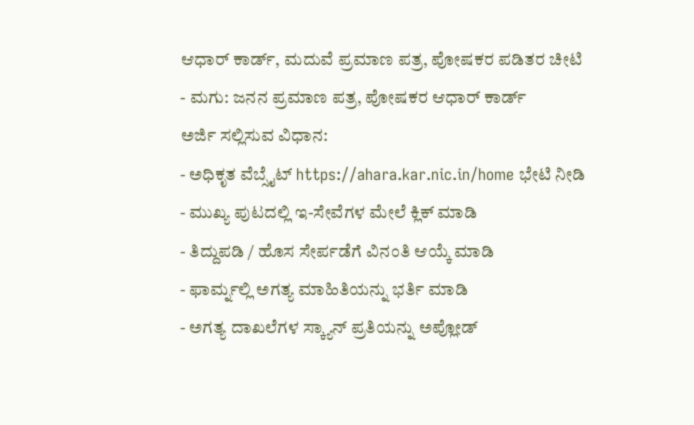ಆಧಾರ್ ಕಾರ್ಡ್, ಮದುವೆ ಪ್ರಮಾಣ ಪತ್ರ, ಪೋಷಕರ ಪಡಿತರ ಚೀಟಿ
- ಮಗು: ಜನನ ಪ್ರಮಾಣ ಪತ್ರ, ಪೋಷಕರ ಆಧಾರ್ ಕಾರ್ಡ್
ಅರ್ಜಿ ಸಲ್ಲಿಸುವ ವಿಧಾನ:
- ಅಧಿಕೃತ ವೆಬ್ಸೈಟ್ https://ahara.kar.nic.in/home ಭೇಟಿ ನೀಡಿ
- ಮುಖ್ಯ ಪುಟದಲ್ಲಿ ಇ-ಸೇವೆಗಳ ಮೇಲೆ ಕ್ಲಿಕ್ ಮಾಡಿ
- ತಿದ್ದುಪಡಿ / ಹೊಸ ಸೇರ್ಪಡೆಗೆ ವಿನಂತಿ ಆಯ್ಕೆ ಮಾಡಿ
- ಫಾರ್ಮ್ನಲ್ಲಿ ಅಗತ್ಯ ಮಾಹಿತಿಯನ್ನು ಭರ್ತಿ ಮಾಡಿ
- ಅಗತ್ಯ ದಾಖಲೆಗಳ ಸ್ಕ್ಯಾನ್ ಪ್ರತಿಯನ್ನು ಅಪ್ಲೋಡ್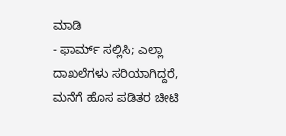ಮಾಡಿ
- ಫಾರ್ಮ್ ಸಲ್ಲಿಸಿ; ಎಲ್ಲಾ ದಾಖಲೆಗಳು ಸರಿಯಾಗಿದ್ದರೆ, ಮನೆಗೆ ಹೊಸ ಪಡಿತರ ಚೀಟಿ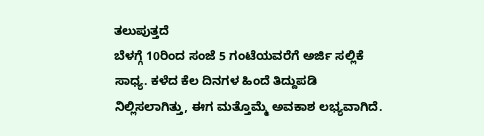ತಲುಪುತ್ತದೆ
ಬೆಳಗ್ಗೆ 10ರಿಂದ ಸಂಜೆ 5 ಗಂಟೆಯವರೆಗೆ ಅರ್ಜಿ ಸಲ್ಲಿಕೆ ಸಾಧ್ಯ. ಕಳೆದ ಕೆಲ ದಿನಗಳ ಹಿಂದೆ ತಿದ್ದುಪಡಿ ನಿಲ್ಲಿಸಲಾಗಿತ್ತು, ಈಗ ಮತ್ತೊಮ್ಮೆ ಅವಕಾಶ ಲಭ್ಯವಾಗಿದೆ.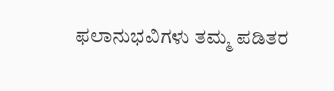ಫಲಾನುಭವಿಗಳು ತಮ್ಮ ಪಡಿತರ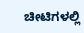ಚೀಟಿಗಳಲ್ಲಿ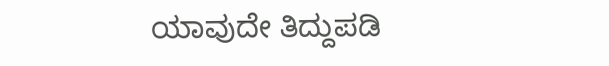ಯಾವುದೇ ತಿದ್ದುಪಡಿ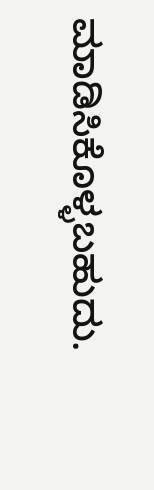ಮಾಡಿಸಿಕೊಳ್ಳಬಹುದು.